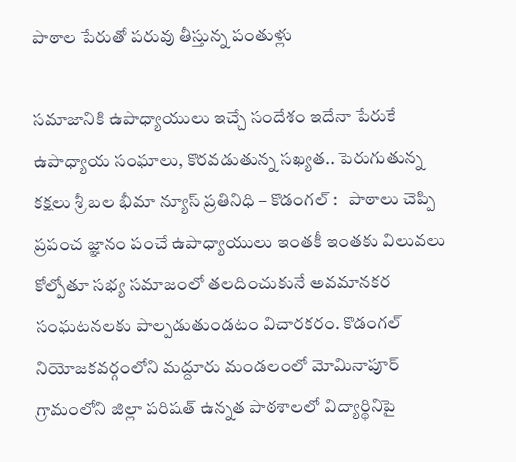పాఠాల పేరుతో పరువు తీస్తున్న పంతుళ్లు

సమాజానికి ఉపాధ్యాయులు ఇచ్చే సందేశం ఇదేనా పేరుకే ఉపాధ్యాయ సంఘాలు, కొరవడుతున్న సఖ్యత.. పెరుగుతున్న కక్షలు శ్రీ బల భీమా న్యూస్ ప్రతినిధి – కొడంగల్ :   పాఠాలు చెప్పి ప్రపంచ జ్ఞానం పంచే ఉపాధ్యాయులు ఇంతకీ ఇంతకు విలువలు కోల్పోతూ సభ్య సమాజంలో తలదించుకునే అవమానకర సంఘటనలకు పాల్పడుతుండటం విచారకరం. కొడంగల్ నియోజకవర్గంలోని మద్దూరు మండలంలో మోమినాపూర్ గ్రామంలోని జిల్లా పరిషత్ ఉన్నత పాఠశాలలో విద్యార్థినిపై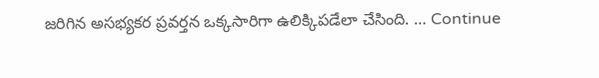జరిగిన అసభ్యకర ప్రవర్తన ఒక్కసారిగా ఉలిక్కిపడేలా చేసింది. … Continue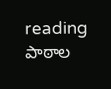reading పాఠాల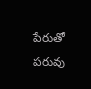పేరుతో పరువు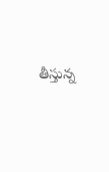తీస్తున్న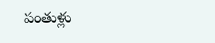పంతుళ్లు